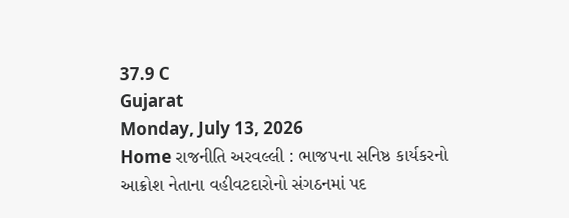37.9 C
Gujarat
Monday, July 13, 2026
Home રાજનીતિ અરવલ્લી : ભાજપના સનિષ્ઠ કાર્યકરનો આક્રોશ નેતાના વહીવટદારોનો સંગઠનમાં પદ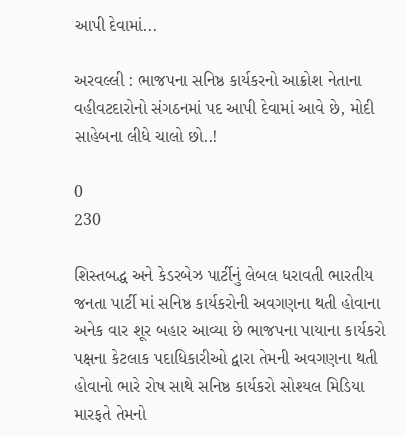આપી દેવામાં...

અરવલ્લી : ભાજપના સનિષ્ઠ કાર્યકરનો આક્રોશ નેતાના વહીવટદારોનો સંગઠનમાં પદ આપી દેવામાં આવે છે, મોદી સાહેબના લીધે ચાલો છો..!

0
230

શિસ્તબદ્ધ અને કેડરબેઝ પાર્ટીનું લેબલ ધરાવતી ભારતીય જનતા પાર્ટી માં સનિષ્ઠ કાર્યકરોની અવગણના થતી હોવાના અનેક વાર શૂર બહાર આવ્યા છે ભાજપના પાયાના કાર્યકરો પક્ષના કેટલાક પદાધિકારીઓ દ્વારા તેમની અવગણના થતી હોવાનો ભારે રોષ સાથે સનિષ્ઠ કાર્યકરો સોશ્યલ મિડિયા મારફતે તેમનો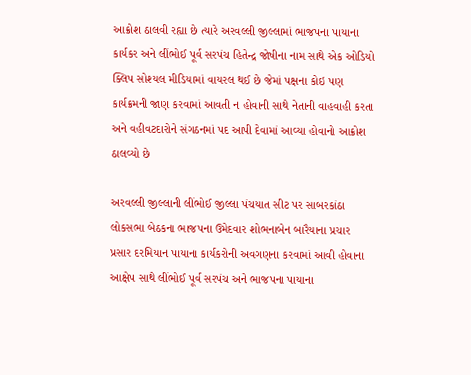આક્રોશ ઠાલવી રહ્યા છે ત્યારે અરવલ્લી જીલ્લામાં ભાજપના પાયાના કાર્યકર અને લીંભોઈ પૂર્વ સરપંચ હિતેન્દ્ર જોષીના નામ સાથે એક ઓડિયો ક્લિપ સોશ્યલ મીડિયામાં વાયરલ થઈ છે જેમાં પક્ષના કોઇ પણ કાર્યક્રમની જાણ કરવામાં આવતી ન હોવાની સાથે નેતાની વાહવાહી કરતા અને વહીવટદારોને સંગઠનમાં પદ આપી દેવામાં આવ્યા હોવાનો આક્રોશ ઠાલવ્યો છે

અરવલ્લી જીલ્લાની લીંભોઈ જીલ્લા પંચયાત સીટ પર સાબરકાંઠા લોકસભા બેઠકના ભાજપના ઉમેદવાર શોભનાબેન બારૈયાના પ્રચાર પ્રસાર દરમિયાન પાયાના કાર્યકરોની અવગણના કરવામાં આવી હોવાના આક્ષેપ સાથે લીંભોઈ પૂર્વ સરપંચ અને ભાજપના પાયાના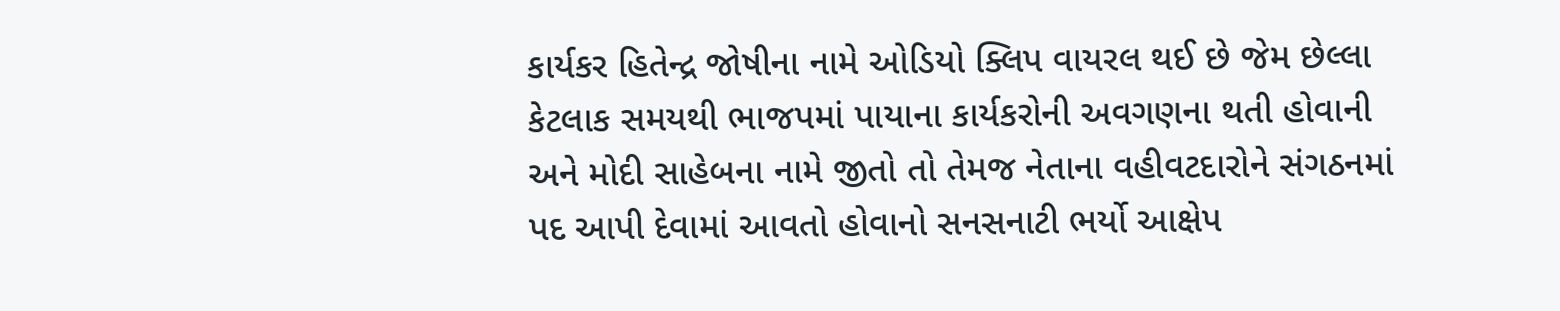કાર્યકર હિતેન્દ્ર જોષીના નામે ઓડિયો ક્લિપ વાયરલ થઈ છે જેમ છેલ્લા કેટલાક સમયથી ભાજપમાં પાયાના કાર્યકરોની અવગણના થતી હોવાની અને મોદી સાહેબના નામે જીતો તો તેમજ નેતાના વહીવટદારોને સંગઠનમાં પદ આપી દેવામાં આવતો હોવાનો સનસનાટી ભર્યો આક્ષેપ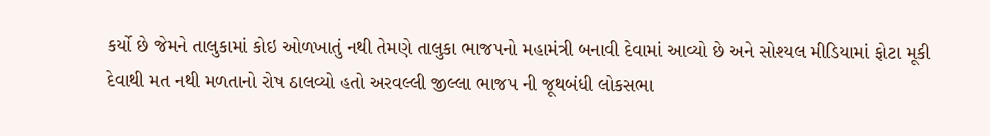કર્યો છે જેમને તાલુકામાં કોઇ ઓળખાતું નથી તેમણે તાલુકા ભાજપનો મહામંત્રી બનાવી દેવામાં આવ્યો છે અને સોશ્યલ મીડિયામાં ફોટા મૂકી દેવાથી મત નથી મળતાનો રોષ ઠાલવ્યો હતો અરવલ્લી જીલ્લા ભાજપ ની જૂથબંધી લોકસભા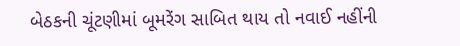બેઠકની ચૂંટણીમાં બૂમરેંગ સાબિત થાય તો નવાઈ નહીંની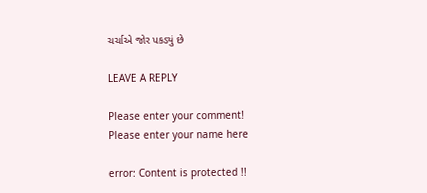ચર્ચાએ જોર પકડ્યું છે

LEAVE A REPLY

Please enter your comment!
Please enter your name here

error: Content is protected !!